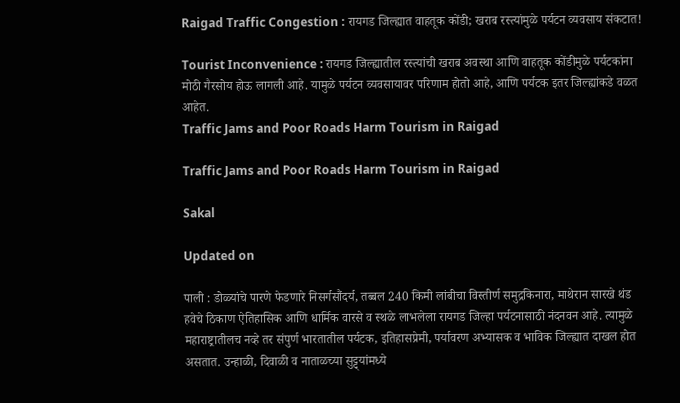Raigad Traffic Congestion : रायगड जिल्ह्यात वाहतूक कोंडी; खराब रस्त्यांमुळे पर्यटन व्यवसाय संकटात!

Tourist Inconvenience : रायगड जिल्ह्यातील रस्त्यांची खराब अवस्था आणि वाहतूक कोंडीमुळे पर्यटकांना मोठी गैरसोय होऊ लागली आहे. यामुळे पर्यटन व्यवसायावर परिणाम होतो आहे, आणि पर्यटक इतर जिल्ह्यांकडे वळत आहेत.
Traffic Jams and Poor Roads Harm Tourism in Raigad

Traffic Jams and Poor Roads Harm Tourism in Raigad

Sakal

Updated on

पाली : डोळ्यांचे पारणे फेडणारे निसर्गसौंदर्य, तब्बल 240 किमी लांबीचा विस्तीर्ण समुद्रकिनारा, माथेरान सारखे थंड हवेचे ठिकाण ऐतिहासिक आणि धार्मिक वारसे व स्थळे लाभलेला रायगड जिल्हा पर्यटनासाठी नंदनवन आहे. त्यामुळे महाराष्ट्रातीलच नव्हे तर संपुर्ण भारतातील पर्यटक, इतिहासप्रेमी, पर्यावरण अभ्यासक व भाविक जिल्ह्यात दाखल होत असतात. उन्हाळी, दिवाळी व नाताळच्या सुट्ट्यांमध्ये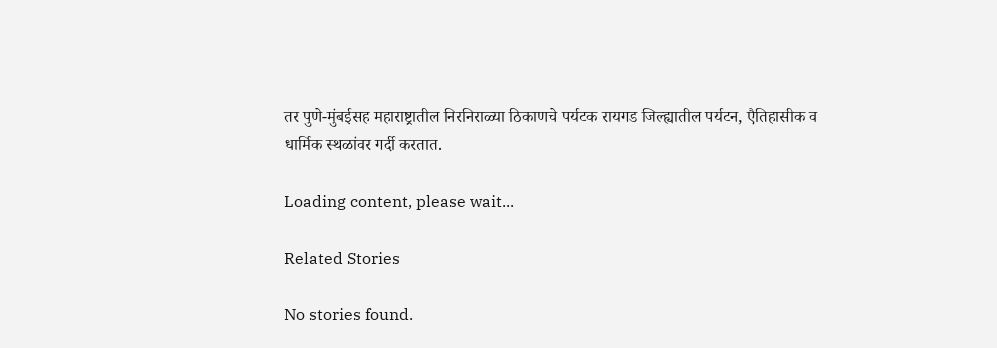तर पुणे-मुंबईसह महाराष्ट्रातील निरनिराळ्या ठिकाणचे पर्यटक रायगड जिल्ह्यातील पर्यटन, एैतिहासीक व धार्मिक स्थळांवर गर्दी करतात.

Loading content, please wait...

Related Stories

No stories found.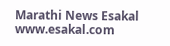Marathi News Esakal
www.esakal.com